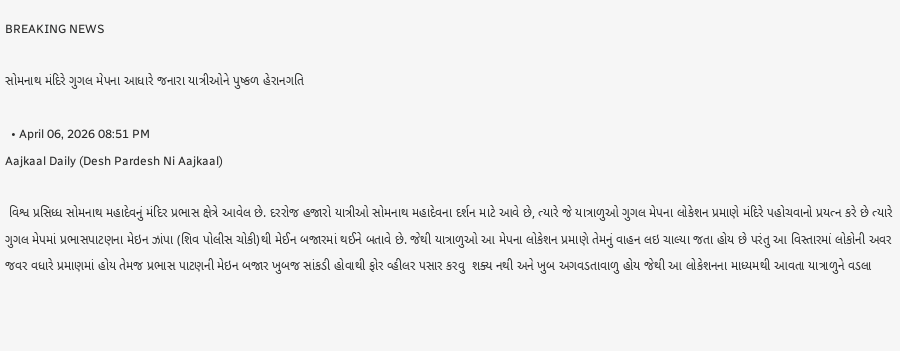BREAKING NEWS

સોમનાથ મંદિરે ગુગલ મેપના આધારે જનારા યાત્રીઓને પુષ્કળ હેરાનગતિ

  • April 06, 2026 08:51 PM
Aajkaal Daily (Desh Pardesh Ni Aajkaal)

 વિશ્વ પ્રસિધ્ધ સોમનાથ મહાદેવનું મંદિર પ્રભાસ ક્ષેત્રે આવેલ છે. દરરોજ હજારો યાત્રીઓ સોમનાથ મહાદેવના દર્શન માટે આવે છે, ત્યારે જે યાત્રાળુઓ ગુગલ મેપના લોકેશન પ્રમાણે મંદિરે પહોચવાનો પ્રયત્ન કરે છે ત્યારે ગુગલ મેપમાં પ્રભાસપાટણના મેઇન ઝાંપા (શિવ પોલીસ ચોકી)થી મેઈન બજારમાં થઈને બતાવે છે. જેથી યાત્રાળુઓ આ મેપના લોકેશન પ્રમાણે તેમનું વાહન લઇ ચાલ્યા જતા હોય છે પરંતુ આ વિસ્તારમાં લોકોની અવર જવર વધારે પ્રમાણમાં હોય તેમજ પ્રભાસ પાટણની મેઇન બજાર ખુબજ સાંકડી હોવાથી ફોર વ્હીલર પસાર કરવુ  શક્ય નથી અને ખુબ અગવડતાવાળુ હોય જેથી આ લોકેશનના માધ્યમથી આવતા યાત્રાળુને વડલા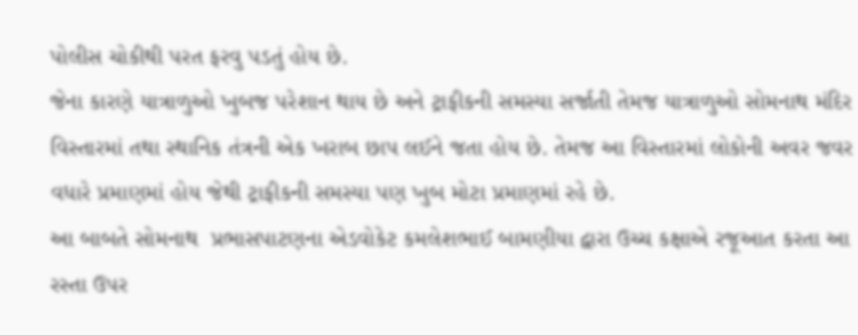પોલીસ ચોકીથી પરત ફરવુ પડતું હોય છે.
જેના કારણે યાત્રાળુઓ ખુબજ પરેશાન થાય છે અને ટ્રાફીકની સમસ્યા સર્જાતી તેમજ યાત્રાળુઓ સોમનાથ મંદિર વિસ્તારમાં તથા સ્થાનિક તંત્રની એક ખરાબ છાપ લઈને જતા હોય છે. તેમજ આ વિસ્તારમાં લોકોની અવર જવર વધારે પ્રમાણમાં હોય જેથી ટ્રાફીકની સમસ્યા પણ ખુબ મોટા પ્રમાણમાં રહે છે.
આ બાબતે સોમનાથ  પ્રભાસપાટણના એડવોકેટ કમલેશભાઈ બામણીયા દ્વારા ઉચ્ચ કક્ષાએ રજૂઆત કરતા આ રસ્તા ઉપર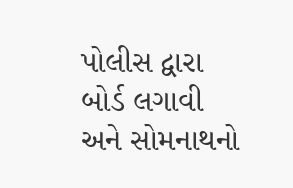પોલીસ દ્વારા બોર્ડ લગાવી અને સોમનાથનો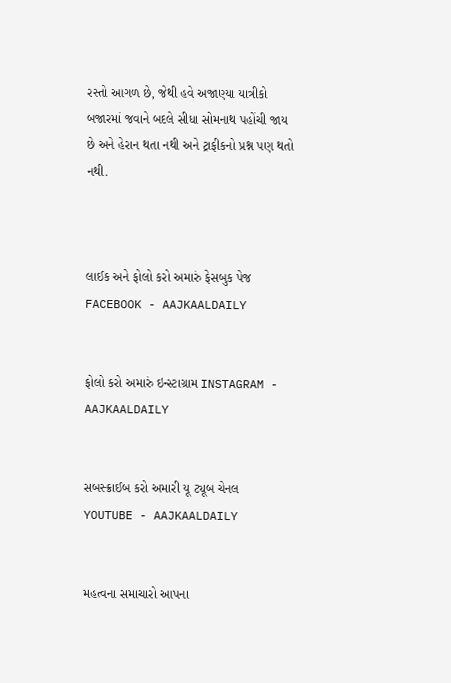રસ્તો આગળ છે, જેથી હવે અજાણ્યા યાત્રીકો બજારમાં જવાને બદલે સીધા સોમનાથ પહોંચી જાય છે અને હેરાન થતા નથી અને ટ્રાફીકનો પ્રશ્ન પણ થતો નથી.



લાઈક અને ફોલો કરો અમારું ફેસબુક પેજ FACEBOOK - AAJKAALDAILY


ફોલો કરો અમારું ઇન્સ્ટાગ્રામ INSTAGRAM - AAJKAALDAILY


સબસ્ક્રાઈબ કરો અમારી યૂ ટ્યૂબ ચેનલ YOUTUBE - AAJKAALDAILY


મહત્વના સમાચારો આપના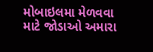મોબાઇલમા મેળવવા માટે જોડાઓ અમારા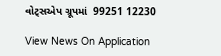વોટ્સએપ ગ્રૂપમાં  99251 12230

View News On Application